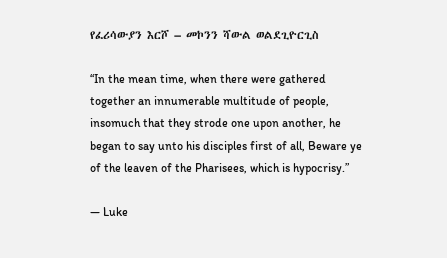የፈሪሳውያን እርሾ – መኮንን ሻውል ወልደጊዮርጊስ

“In the mean time, when there were gathered together an innumerable multitude of people, insomuch that they strode one upon another, he began to say unto his disciples first of all, Beware ye of the leaven of the Pharisees, which is hypocrisy.”

— Luke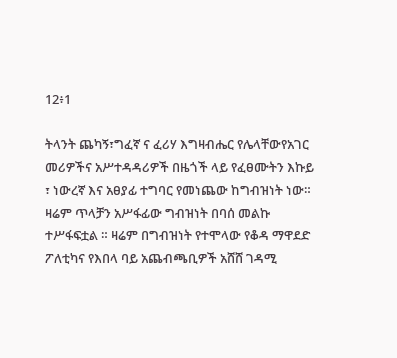12፥1

ትላንት ጨካኝ፣ግፈኛ ና ፈሪሃ እግዛብሔር የሌላቸውየአገር መሪዎችና አሥተዳዳሪዎች በዜጎች ላይ የፈፀሙትን እኩይ ፣ ነውረኛ እና አፀያፊ ተግባር የመነጨው ከግብዝነት ነው። ዛሬም ጥላቻን አሥፋፊው ግብዝነት በባሰ መልኩ ተሥፋፍቷል ። ዛሬም በግብዝነት የተሞላው የቆዳ ማዋደድ ፖለቲካና የእበላ ባይ አጨብጫቢዎች አሸሸ ገዳሚ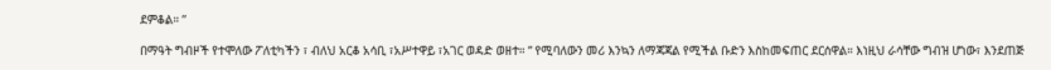ደምቆል። ”

በማዓት ግብዞች የተሞለው ፖለቲካችን ፣ ብለህ አርቆ አሳቢ ፣አሥተዋይ ፣አገር ወዳድ ወዘተ። ” የሚባለውን መሪ እንኳን ለማጃጃል የሚችል ቡድን እስከመፍጠር ደርሰዋል። እነዚህ ራሳቸው ግብዝ ሆነው፣ እንደጠጅ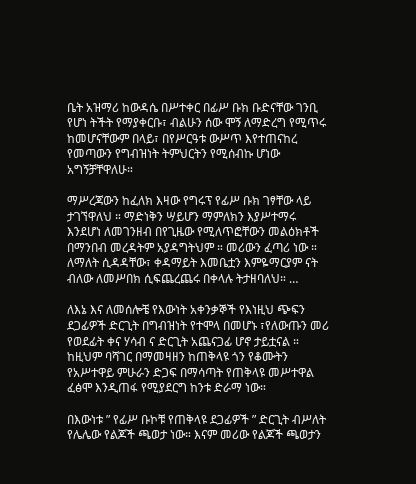ቤት አዝማሪ ከውዳሴ በሥተቀር በፊሥ ቡክ ቡድናቸው ገንቢ የሆነ ትችት የማያቀርቡ፣ ብልሁን ሰው ሞኝ ለማድረግ የሚጥሩ ከመሆናቸውም በላይ፣ በየሥርዓቱ ውሥጥ እየተጠናከረ የመጣውን የግብዝነት ትምህርትን የሚሰብኩ ሆነው አግኝቻቸዋለሁ።

ማሥረጃውን ከፈለክ እዛው የግሩፕ የፊሥ ቡክ ገፃቸው ላይ ታገኘዋለህ ። ማድነቅን ሣይሆን ማምለክን እያሥተማሩ እንደሆነ ለመገንዘብ በየጊዜው የሚለጥፎቸውን መልዕክቶች በማንበብ መረዳትም አያዳግትህም ። መሪውን ፈጣሪ ነው ። ለማለት ሲዳዳቸው፣ ቀዳማይት እመቤቷን እምዬማርያም ናት ብለው ለመሥበክ ሲፍጨረጨሩ በቀላሉ ትታዘባለህ። …

ለእኔ እና ለመሰሎቼ የእውነት አቀንቃኞች የእነዚህ ጭፍን ደጋፊዎች ድርጊት በግብዝነት የተሞላ በመሆኑ ፣የለውጡን መሪ የወደፊት ቀና ሃሳብ ና ድርጊት አጨናጋፊ ሆኖ ታይቷናል ። ከዚህም ባሻገር በማመዛዘን ከጠቅላዩ ጎን የቆሙትን የአሥተዋይ ምሁራን ድጋፍ በማሳጣት የጠቅላዩ መሥተዋል ፈፅሞ እንዲጠፋ የሚያደርግ ከንቱ ድራማ ነው።

በእውነቱ ” የፊሥ ቡኮቹ የጠቅላዩ ደጋፊዎች ” ድርጊት ብሥለት የሌሌው የልጆች ጫወታ ነው። እናም መሪው የልጆች ጫወታን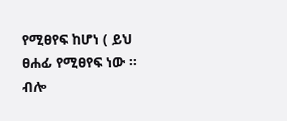የሚፀየፍ ከሆነ ( ይህ ፀሐፊ የሚፀየፍ ነው ፡፡ብሎ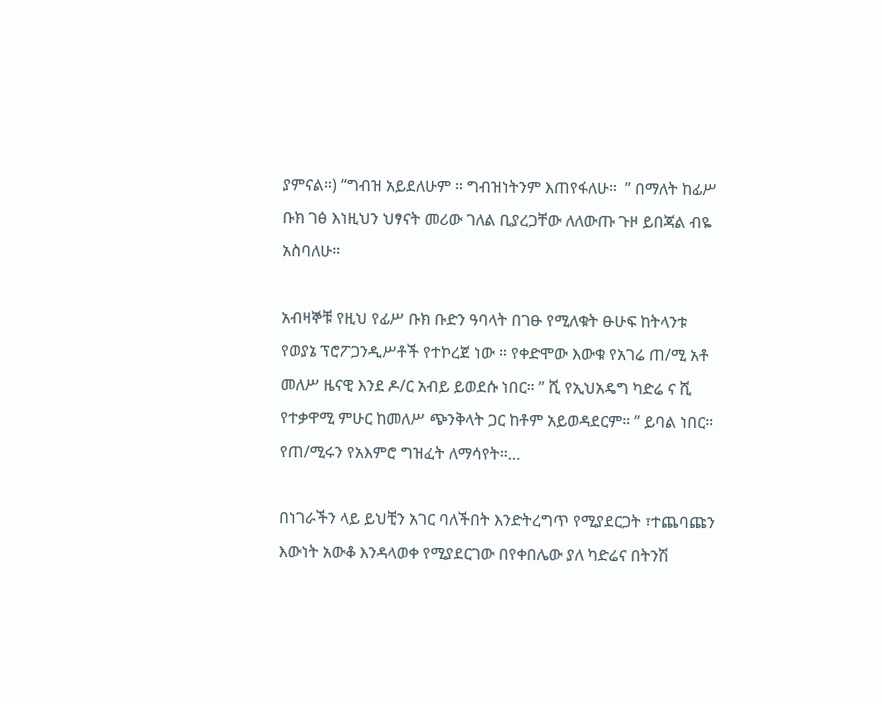ያምናል።) “ግብዝ አይደለሁም ። ግብዝነትንም እጠየፋለሁ።  ” በማለት ከፊሥ ቡክ ገፅ እነዚህን ህፃናት መሪው ገለል ቢያረጋቸው ለለውጡ ጉዞ ይበጃል ብዬ አስባለሁ።

አብዛኞቹ የዚህ የፊሥ ቡክ ቡድን ዓባላት በገፁ የሚለቁት ፁሁፍ ከትላንቱ የወያኔ ፕሮፖጋንዲሥቶች የተኮረጀ ነው ። የቀድሞው እውቁ የአገሬ ጠ/ሚ አቶ መለሥ ዜናዊ እንደ ዶ/ር አብይ ይወደሱ ነበር። ” ሺ የኢህአዴግ ካድሬ ና ሺ የተቃዋሚ ምሁር ከመለሥ ጭንቅላት ጋር ከቶም አይወዳደርም። ” ይባል ነበር። የጠ/ሚሩን የአእምሮ ግዝፈት ለማሳየት።…

በነገራችን ላይ ይህቺን አገር ባለችበት እንድትረግጥ የሚያደርጋት ፣ተጨባጩን እውነት አውቆ እንዳላወቀ የሚያደርገው በየቀበሌው ያለ ካድሬና በትንሽ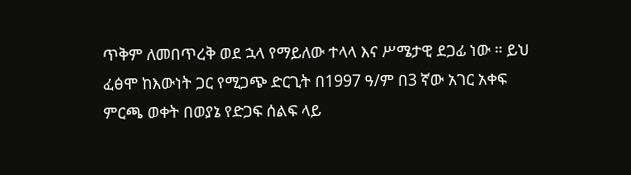ጥቅም ለመበጥረቅ ወደ ኋላ የማይለው ተላላ እና ሥሜታዊ ደጋፊ ነው ። ይህ ፈፅሞ ከእውነት ጋር የሚጋጭ ድርጊት በ1997 ዓ/ም በ3 ኛው አገር አቀፍ ምርጫ ወቀት በወያኔ የድጋፍ ሰልፍ ላይ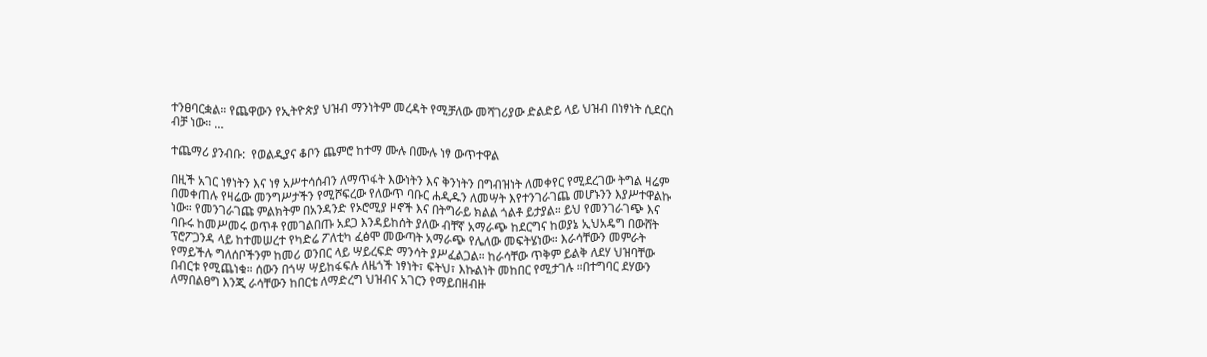ተንፀባርቋል። የጨዋውን የኢትዮጵያ ህዝብ ማንነትም መረዳት የሚቻለው መሻገሪያው ድልድይ ላይ ህዝብ በነፃነት ሲደርስ ብቻ ነው። …

ተጨማሪ ያንብቡ:  የወልዲያና ቆቦን ጨምሮ ከተማ ሙሉ በሙሉ ነፃ ውጥተዋል

በዚች አገር ነፃነትን እና ነፃ አሥተሳሰብን ለማጥፋት እውነትን እና ቅንነትን በግብዝነት ለመቀየር የሚደረገው ትግል ዛሬም በመቀጠሉ የዛሬው መንግሥታችን የሚሾፍረው የለውጥ ባቡር ሐዲዱን ለመሣት እየተንገራገጨ መሆኑንን እያሥተዋልኩ ነው። የመንገራገጩ ምልክትም በአንዳንድ የኦሮሚያ ዞኖች እና በትግራይ ክልል ጎልቶ ይታያል። ይህ የመንገራገጭ እና ባቡሩ ከመሥመሩ ወጥቶ የመገልበጡ አደጋ እንዳይከሰት ያለው ብቸኛ አማራጭ ከደርግና ከወያኔ ኢህአዴግ በውሸት ፕሮፖጋንዳ ላይ ከተመሠረተ የካድሬ ፖለቲካ ፈፅሞ መውጣት አማራጭ የሌለው መፍትሄነው። እራሳቸውን መምራት የማይችሉ ግለሰቦችንም ከመሪ ወንበር ላይ ሣይረፍድ ማንሳት ያሥፈልጋል። ከራሳቸው ጥቅም ይልቅ ለደሃ ህዝባቸው በብርቱ የሚጨነቁ። ሰውን በጎሣ ሣይከፋፍሉ ለዜጎች ነፃነት፣ ፍትህ፣ እኩልነት መከበር የሚታገሉ ።በተግባር ደሃውን ለማበልፀግ እንጂ ራሳቸውን ከበርቴ ለማድረግ ህዝብና አገርን የማይበዘብዙ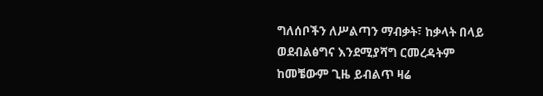ግለሰቦችን ለሥልጣን ማብቃት፣ ከቃላት በላይ ወደብልፅግና እንደሚያሻግ ርመረዳትም ከመቼውም ጊዜ ይብልጥ ዛሬ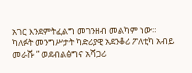አገር እንደምትፈልግ መገንዘብ መልካም ነው። ካለፉት መንግሥታት ካድሪያዊ አደንቆሪ ፖለቲካ አብይ መራሹ ” ወደብልፅግና አሻጋሪ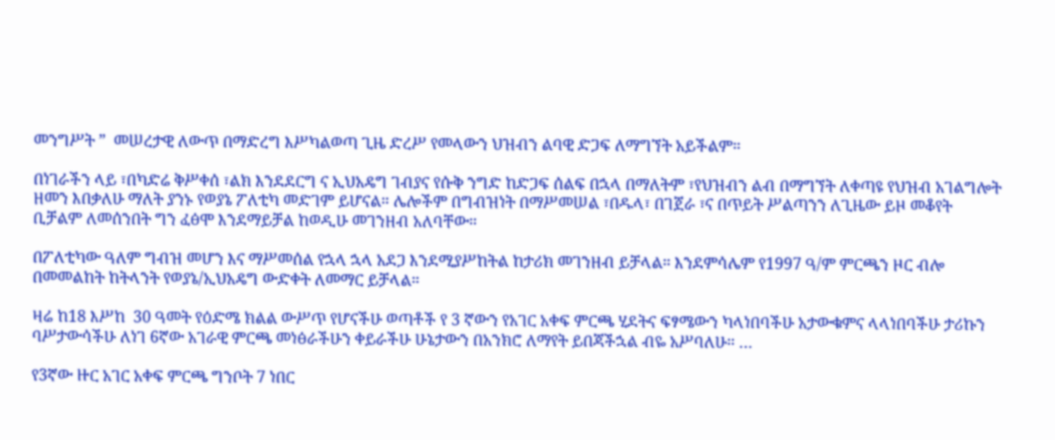መንግሥት ”  መሠረታዊ ለውጥ በማድረግ እሥካልወጣ ጊዜ ድረሥ የመላውን ህዝብን ልባዊ ድጋፍ ለማግኘት አይችልም።

በነገራችን ላይ ፣በካድሬ ቅሥቀሰ ፣ልክ እንደደርግ ና ኢህአዴግ ገብያና የሱቅ ንግድ ከድጋፍ ሰልፍ በኋላ በማለትም ፣የህዝብን ልብ በማግኘት ለቀጣዩ የህዝብ አገልግሎት ዘመን እበቃለሁ ማለት ያንኑ የወያኔ ፖለቲካ መድገም ይሆናል። ሌሎችም በግብዝነት በማሥመሠል ፣በዱላ፣ በገጀራ ፣ና በጥይት ሥልጣንን ለጊዜው ይዞ መቆየት ቢቻልም ለመሰንበት ግን ፈፅሞ እንደማይቻል ከወዲሁ መገንዘብ አለባቸው።

በፖለቲካው ዓለም ግብዝ መሆን እና ማሥመሰል የኋላ ኋላ አደጋ እንደሚያሥከትል ከታሪክ መገንዘብ ይቻላል። እንደምሳሌም የ1997 ዓ/ም ምርጫን ዞር ብሎ በመመልከት ከትላንት የወያኔ/ኢህአዴግ ውድቀት ለመማር ይቻላል።

ዛሬ ከ18 እሥከ  30 ዓመት የዕድሜ ክልል ውሥጥ የሆናችሁ ወጣቶች የ 3 ኛውን የአገር አቀፍ ምርጫ ሂደትና ፍፃሜውን ካላነበባችሁ አታውቁምና ላላነበባችሁ ታሪኩን ባሥታውሳችሁ ለነገ 6ኛው አገራዊ ምርጫ መነፅራችሁን ቀይራችሁ ሁኔታውን በአንክሮ ለማየት ይበጃችኋል ብዬ አሥባለሁ። …

የ3ኛው ዙር አገር አቀፍ ምርጫ ግንቦት 7 ነበር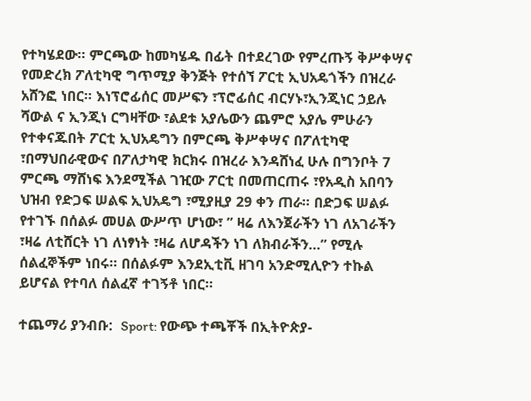የተካሄደው። ምርጫው ከመካሄዱ በፊት በተደረገው የምረጡኝ ቅሥቀሣና የመድረክ ፖለቲካዊ ግጥሚያ ቅንጅት የተሰኘ ፖርቲ ኢህአዴጎችን በዝረራ አሸንፎ ነበር። እነፕሮፊሰር መሥፍን ፣ፕሮፊሰር ብርሃኑ፣ኢንጂነር ኃይሉ ሻውል ና ኢንጂነ ርግዛቸው ፣ልደቱ አያሌውን ጨምሮ አያሌ ምሁራን የተቀናጁበት ፖርቲ ኢህአዴግን በምርጫ ቅሥቀሣና በፖለቲካዊ ፣በማህበራዊውና በፖለታካዊ ክርክሩ በዝረራ እንዳሸነፈ ሁሉ በግንቦት 7 ምርጫ ማሸነፍ እንደሚችል ገዢው ፖርቲ በመጠርጠሩ ፣የአዲስ አበባን ህዝብ የድጋፍ ሠልፍ ኢህአዴግ ፣ሚያዚያ 29 ቀን ጠራ። በድጋፍ ሠልፉ የተገኙ በሰልፉ መሀል ውሥጥ ሆነው፣ ” ዛሬ ለእንጀራችን ነገ ለአገራችን ፣ዛሬ ለቲሸርት ነገ ለነፃነት ፣ዛሬ ለሆዳችን ነገ ለክብራችን…” የሚሉ ሰልፈኞችም ነበሩ። በሰልፉም እንደኢቲቪ ዘገባ አንድሚሊዮን ተኩል ይሆናል የተባለ ሰልፈኛ ተገኝቶ ነበር።

ተጨማሪ ያንብቡ:  Sport: የውጭ ተጫቾች በኢትዮጵያ-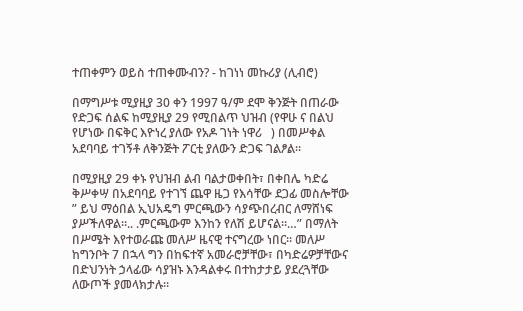ተጠቀምን ወይስ ተጠቀሙብን? - ከገነነ መኩሪያ (ሊብሮ)

በማግሥቱ ሚያዚያ 30 ቀን 1997 ዓ/ም ደሞ ቅንጅት በጠራው የድጋፍ ሰልፍ ከሚያዚያ 29 የሚበልጥ ህዝብ (የዋሁ ና በልህ የሆነው በፍቅር እዮነረ ያለው የአዶ ገነት ነዋሪ   ) በመሥቀል አደባባይ ተገኝቶ ለቅንጅት ፖርቲ ያለውን ድጋፍ ገልፆል።

በሚያዚያ 29 ቀኑ የህዝብ ልብ ባልታወቀበት፣ በቀበሌ ካድሬ ቅሥቀሣ በአደባባይ የተገኘ ጨዋ ዜጋ የእሳቸው ደጋፊ መስሎቸው  ” ይህ ማዕበል ኢህአዴግ ምርጫውን ሳያጭበረብር ለማሸነፍ ያሥችለዋል።.. .ምርጫውም እንከን የለሽ ይሆናል።…” በማለት በሥሜት እየተወራጩ መለሥ ዜናዊ ተናግረው ነበር። መለሥ ከግንቦት 7 በኋላ ግን በከፍተኛ አመራሮቻቸው፣ በካድሬዎቻቸውና በድህንነት ኃላፊው ሳያዝኑ እንዳልቀሩ በተከታታይ ያደረጓቸው ለውጦች ያመላክታሉ።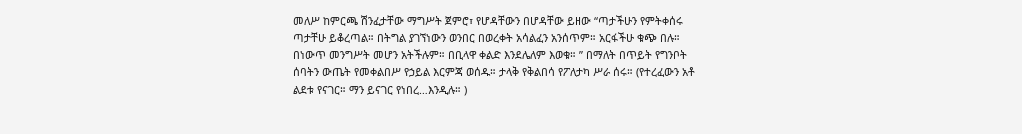መለሥ ከምርጫ ሽንፈታቸው ማግሥት ጀምሮ፣ የሆዳቸውን በሆዳቸው ይዘው “ጣታችሁን የምትቀሰሩ ጣታቸሁ ይቆረጣል። በትግል ያገኘነውን ወንበር በወረቀት አሳልፈን አንሰጥም። አርፋችሁ ቁጭ በሉ። በነውጥ መንግሥት መሆን አትችሉም። በቢላዋ ቀልድ እንደሌለም እወቁ። ” በማለት በጥይት የግንቦት ሰባትን ውጤት የመቀልበሥ የኃይል እርምጃ ወሰዱ። ታላቅ የቅልበሳ የፖለታካ ሥራ ሰሩ። (የተረፈውን አቶ ልደቱ የናገር። ማን ይናገር የነበረ…እንዲሉ። )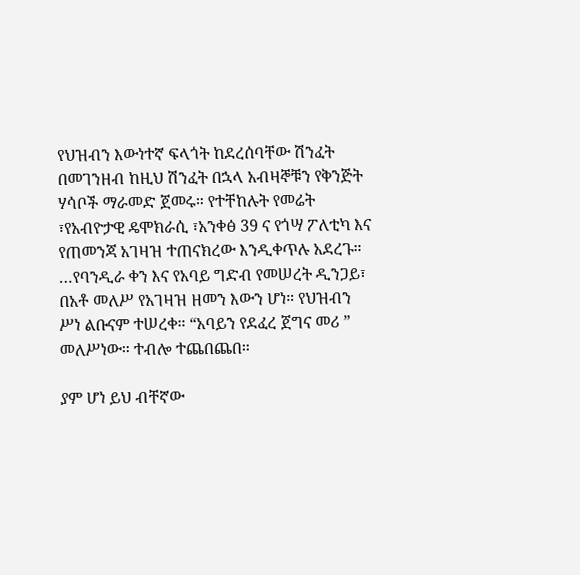የህዝብን እውነተኛ ፍላጎት ከደረሰባቸው ሽንፈት በመገንዘብ ከዚህ ሽንፈት በኋላ አብዛኞቹን የቅንጅት ሃሳቦች ማራመድ ጀመሩ። የተቸከሉት የመሬት ፣የአብዮታዊ ዴሞክራሲ ፣አንቀፅ 39 ና የጎሣ ፖለቲካ እና የጠመንጃ አገዛዝ ተጠናክረው እንዲቀጥሉ አደረጉ።  …የባንዲራ ቀን እና የአባይ ግድብ የመሠረት ዲንጋይ፣ በአቶ መለሥ የአገዛዝ ዘመን እውን ሆነ። የህዝብን ሥነ ልቡናም ተሠረቀ። “አባይን የደፈረ ጀግና መሪ ” መለሥነው። ተብሎ ተጨበጨበ።

ያም ሆነ ይህ ብቸኛው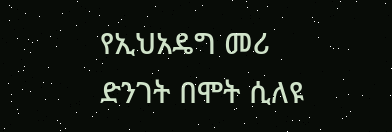የኢህአዴግ መሪ ድንገት በሞት ሲለዩ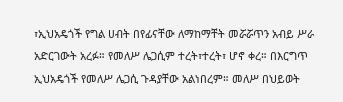፣ኢህአዴጎች የግል ሀብት በየፊናቸው ለማከማቸት መሯሯጥን አብይ ሥራ አድርገውት አረፉ። የመለሥ ሌጋሲም ተረት፣ተረት፣ ሆኖ ቀረ። በእርግጥ ኢህአዴጎች የመለሥ ሌጋሲ ጉዳያቸው አልነበረም። መለሥ በህይወት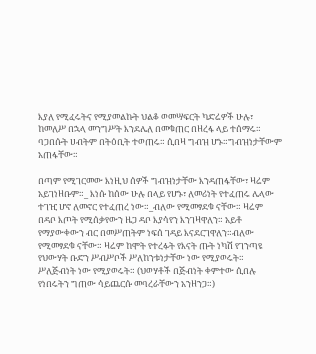እያለ የሚፈሩትና የሚያመልኩት ህልቆ ወመሣፍርት ካድሬዎች ሁሉ፣ ከመለሥ በኋላ መንግሥት እንደሌለ በመቁጠር በዘረፋ ላይ ተሰማሩ። ባጋበሱት ሀብትም በትዕቢት ተወጠሩ። ሲበዛ ግብዝ ሆኑ።ግብዝነታቸውም አጠፋቸው።

በጣም የሚገርመው እነዚህ ሰዎች ግብዝነታቸው እንዳጠፋቸው፣ ዛሬም አይገነዘቡም።_ እነሱ ከሰው ሁሉ በላይ የሆኑ፣ ለመሪነት የተፈጠሩ ሌላው ተገዢ ሆኖ ለመኖር የተፈጠረ ነው።_ብለው የሚመፃደቁ ናቸው። ዛሬም በዳቦ እጦት የሚሰቃየውን ዜጋ ዳቦ እያሳየን እንገዛዋለን። አይቶ የማያውቀውን ብር በመሥጠትም ነፍሰ ገዳይ እናደርገዋለን።ብለው የሚመፃደቁ ናቸው። ዛሬም ከሞት የተረፉት የእናት ጡት ነካሽ የገንጣዩ የህውሃት ቡድን ሥብሥቦች ሥለከንቱነታቸው ነው የሚያወሩት። ሥለጅብነት ነው የሚያወሩት። (ህወሃቶች በጅብነት ቀምተው ሲበሉ የነበሩትን ግጠው ሳይጨርሱ መባረራቸውን አንዘንጋ።)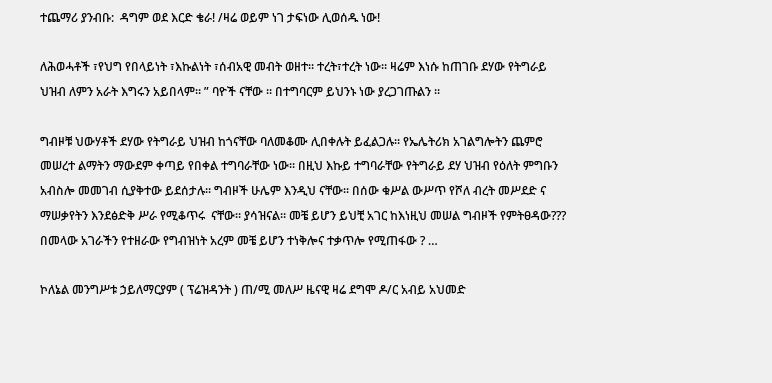ተጨማሪ ያንብቡ:  ዳግም ወደ እርድ ቄራ! /ዛሬ ወይም ነገ ታፍነው ሊወሰዱ ነው!

ለሕወሓቶች ፣የህግ የበላይነት ፣እኩልነት ፣ሰብአዊ መብት ወዘተ። ተረት፣ተረት ነው። ዛሬም እነሱ ከጠገቡ ደሃው የትግራይ ህዝብ ለምን አራት እግሩን አይበላም። ” ባዮች ናቸው ። በተግባርም ይህንኑ ነው ያረጋገጡልን ፡፡

ግብዞቹ ህውሃቶች ደሃው የትግራይ ህዝብ ከጎናቸው ባለመቆሙ ሊበቀሉት ይፈልጋሉ። የኤሌትሪክ አገልግሎትን ጨምሮ መሠረተ ልማትን ማውደም ቀጣይ የበቀል ተግባራቸው ነው። በዚህ እኩይ ተግባራቸው የትግራይ ደሃ ህዝብ የዕለት ምግቡን አብስሎ መመገብ ሲያቅተው ይደሰታሉ። ግብዞች ሁሌም እንዲህ ናቸው። በሰው ቁሥል ውሥጥ የሾለ ብረት መሥደድ ና ማሠቃየትን እንደፅድቅ ሥራ የሚቆጥሩ  ናቸው። ያሳዝናል። መቼ ይሆን ይህቺ አገር ከእነዚህ መሠል ግብዞች የምትፀዳው??? በመላው አገራችን የተዘራው የግብዝነት አረም መቼ ይሆን ተነቅሎና ተቃጥሎ የሚጠፋው ? …

ኮለኔል መንግሥቱ ኃይለማርያም ( ፕሬዝዳንት ) ጠ/ሚ መለሥ ዜናዊ ዛሬ ደግሞ ዶ/ር አብይ አህመድ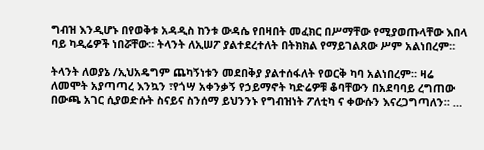ግብዝ እንዲሆኑ በየወቅቱ አዳዲስ ከንቱ ውዳሴ የበዛበት መፈክር በሥማቸው የሚያወጡላቸው እበላ ባይ ካዲሬዎች ነበሯቸው። ትላንት ለኢሠፖ ያልተደረተለት በትክክል የማይገልጸው ሥም አልነበረም።

ትላንት ለወያኔ /ኢህአዴግም ጨካኝነቱን መደበቅያ ያልተሰፋለት የወርቅ ካባ አልነበረም። ዛሬ ለመሞት አያጣጣረ እንኳን ፣የጎሣ አቀንቃኝ የኃይማኖት ካድሬዎቹ ቆባቸውን በአደባባይ ረግጠው በውጫ አገር ሲያወድሱት ስናይና ስንሰማ ይህንንኑ የግብዝነት ፖለቲካ ና ቀውሱን እናረጋግጣለን። …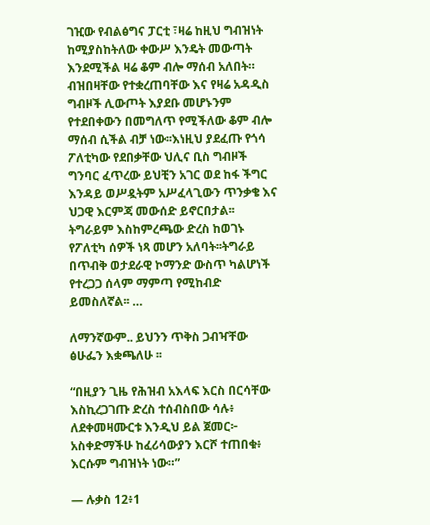ገዢው የብልፅግና ፓርቲ ፣ዛሬ ከዚህ ግብዝነት ከሚያስከትለው ቀውሥ እንዴት መውጣት እንደሚችል ዛሬ ቆም ብሎ ማሰብ አለበት። ብዝበዛቸው የተቋረጠባቸው እና የዛሬ አዳዲስ ግብዞች ሊውጦት እያደቡ መሆኑንም የተደበቀውን በመግለጥ የሚችለው ቆም ብሎ ማሰብ ሲችል ብቻ ነው፡፡እነዚህ ያደፈጡ የጎሳ ፖለቲካው የደበቃቸው ህሊና ቢስ ግብዞች   ግንባር ፈጥረው ይህቺን አገር ወደ ከፋ ችግር እንዳይ ወሥዷትም አሥፈላጊውን ጥንቃቄ እና ህጋዊ እርምጃ መውሰድ ይኖርበታል፡፡ ትግራይም እስከምረጫው ድረስ ከወገኑ የፖለቲካ ሰዎች ነጻ መሆን አለባት፡፡ትግራይ በጥብቅ ወታደራዊ ኮማንድ ውስጥ ካልሆነች የተረጋጋ ሰላም ማምጣ የሚከብድ ይመስለኛል፡፡ …

ለማንኛውም.. ይህንን ጥቅስ ጋብዣቸው ፅሁፌን እቋጫለሁ ፡፡

“በዚያን ጊዜ የሕዝብ አእላፍ እርስ በርሳቸው እስኪረጋገጡ ድረስ ተሰብስበው ሳሉ፥ ለደቀመዛሙርቱ እንዲህ ይል ጀመር፦ አስቀድማችሁ ከፈሪሳውያን እርሾ ተጠበቁ፥ እርሱም ግብዝነት ነው።”

— ሉቃስ 12፥1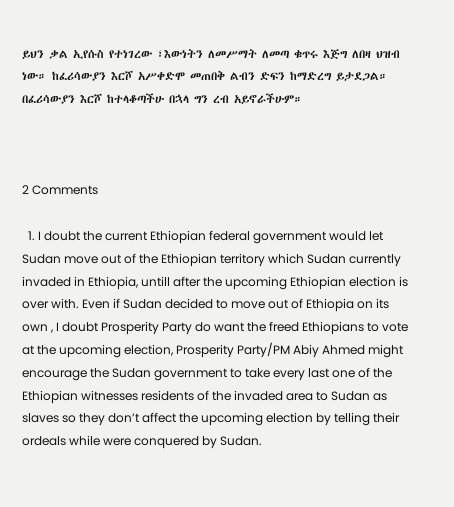ይህን ቃል ኢየሱስ የተነገረው ፣እውነትን ለመሥማት ለመጣ ቁጥሩ እጅግ ለበዛ ህዝብ ነው። ከፈሪሳውያን እርሾ አሥቀድሞ መጠበቅ ልብን ድፍን ከማድረግ ይታደጋል። በፈሪሳውያን እርሾ ከተላቆጣችሁ በኋላ ግን ረብ አይኖራችሁም።



2 Comments

  1. I doubt the current Ethiopian federal government would let Sudan move out of the Ethiopian territory which Sudan currently invaded in Ethiopia, untill after the upcoming Ethiopian election is over with. Even if Sudan decided to move out of Ethiopia on its own , I doubt Prosperity Party do want the freed Ethiopians to vote at the upcoming election, Prosperity Party/PM Abiy Ahmed might encourage the Sudan government to take every last one of the Ethiopian witnesses residents of the invaded area to Sudan as slaves so they don’t affect the upcoming election by telling their ordeals while were conquered by Sudan.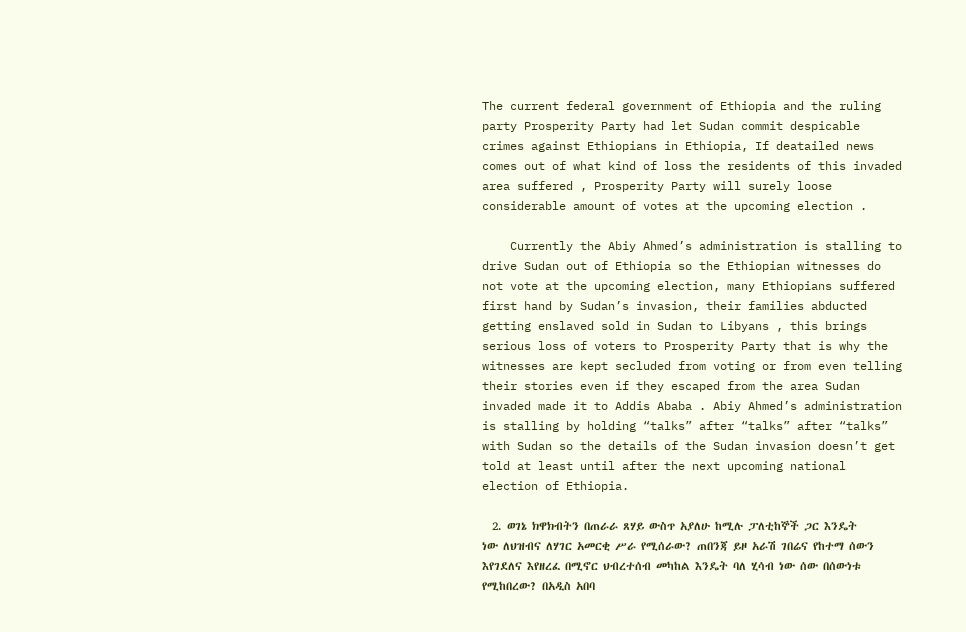The current federal government of Ethiopia and the ruling party Prosperity Party had let Sudan commit despicable crimes against Ethiopians in Ethiopia, If deatailed news comes out of what kind of loss the residents of this invaded area suffered , Prosperity Party will surely loose considerable amount of votes at the upcoming election .

    Currently the Abiy Ahmed’s administration is stalling to drive Sudan out of Ethiopia so the Ethiopian witnesses do not vote at the upcoming election, many Ethiopians suffered first hand by Sudan’s invasion, their families abducted getting enslaved sold in Sudan to Libyans , this brings serious loss of voters to Prosperity Party that is why the witnesses are kept secluded from voting or from even telling their stories even if they escaped from the area Sudan invaded made it to Addis Ababa . Abiy Ahmed’s administration is stalling by holding “talks” after “talks” after “talks” with Sudan so the details of the Sudan invasion doesn’t get told at least until after the next upcoming national election of Ethiopia.

  2. ወገኔ ክዋክብትን በጠራራ ጸሃይ ውስጥ አያለሁ ከሚሉ ፓለቲከኞች ጋር እንዴት ነው ለህዝብና ለሃገር አመርቂ ሥራ የሚሰራው? ጠበንጃ ይዞ አራሽ ገበሬና የከተማ ሰውን እየገደለና እየዘረፈ በሚኖር ህብረተሰብ መካከል እንዴት ባለ ሂሳብ ነው ሰው በሰውነቱ የሚከበረው? በአዲስ አበባ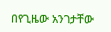በየጊዜው አንገታቸው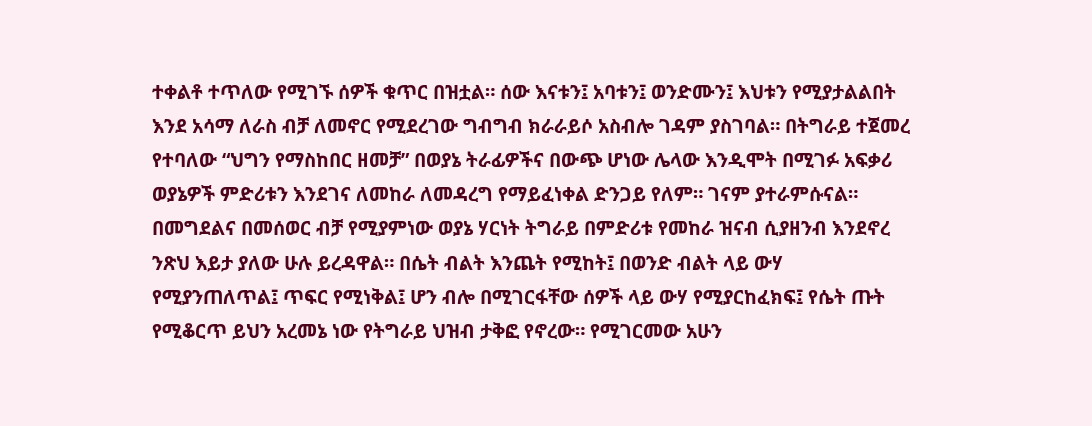ተቀልቶ ተጥለው የሚገኙ ሰዎች ቁጥር በዝቷል። ሰው እናቱን፤ አባቱን፤ ወንድሙን፤ እህቱን የሚያታልልበት እንደ አሳማ ለራስ ብቻ ለመኖር የሚደረገው ግብግብ ክራራይሶ አስብሎ ገዳም ያስገባል። በትግራይ ተጀመረ የተባለው “ህግን የማስከበር ዘመቻ” በወያኔ ትራፊዎችና በውጭ ሆነው ሌላው እንዲሞት በሚገፉ አፍቃሪ ወያኔዎች ምድሪቱን እንደገና ለመከራ ለመዳረግ የማይፈነቀል ድንጋይ የለም። ገናም ያተራምሱናል። በመግደልና በመሰወር ብቻ የሚያምነው ወያኔ ሃርነት ትግራይ በምድሪቱ የመከራ ዝናብ ሲያዘንብ እንደኖረ ንጽህ እይታ ያለው ሁሉ ይረዳዋል። በሴት ብልት እንጨት የሚከት፤ በወንድ ብልት ላይ ውሃ የሚያንጠለጥል፤ ጥፍር የሚነቅል፤ ሆን ብሎ በሚገርፋቸው ሰዎች ላይ ውሃ የሚያርከፈክፍ፤ የሴት ጡት የሚቆርጥ ይህን አረመኔ ነው የትግራይ ህዝብ ታቅፎ የኖረው። የሚገርመው አሁን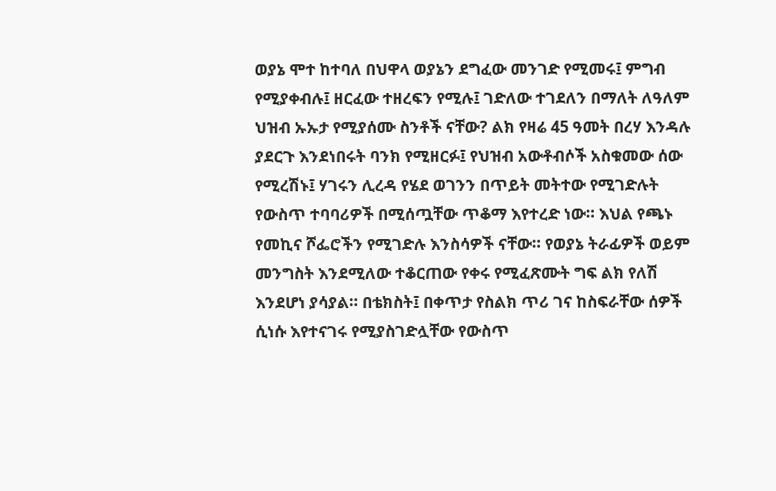ወያኔ ሞተ ከተባለ በህዋላ ወያኔን ደግፈው መንገድ የሚመሩ፤ ምግብ የሚያቀብሉ፤ ዘርፈው ተዘረፍን የሚሉ፤ ገድለው ተገደለን በማለት ለዓለም ህዝብ ኡኡታ የሚያሰሙ ስንቶች ናቸው? ልክ የዛሬ 45 ዓመት በረሃ እንዳሉ ያደርጉ እንደነበሩት ባንክ የሚዘርፉ፤ የህዝብ አውቶብሶች አስቁመው ሰው የሚረሽኑ፤ ሃገሩን ሊረዳ የሄደ ወገንን በጥይት መትተው የሚገድሉት የውስጥ ተባባሪዎች በሚሰጧቸው ጥቆማ እየተረድ ነው። እህል የጫኑ የመኪና ሾፌሮችን የሚገድሉ እንስሳዎች ናቸው። የወያኔ ትራፊዎች ወይም መንግስት እንደሚለው ተቆርጠው የቀሩ የሚፈጽሙት ግፍ ልክ የለሽ እንደሆነ ያሳያል። በቴክስት፤ በቀጥታ የስልክ ጥሪ ገና ከስፍራቸው ሰዎች ሲነሱ እየተናገሩ የሚያስገድሏቸው የውስጥ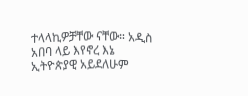ተላላኪዎቻቸው ናቸው። አዲስ አበባ ላይ እየኖረ እኔ ኢትዮጵያዊ አይደለሁም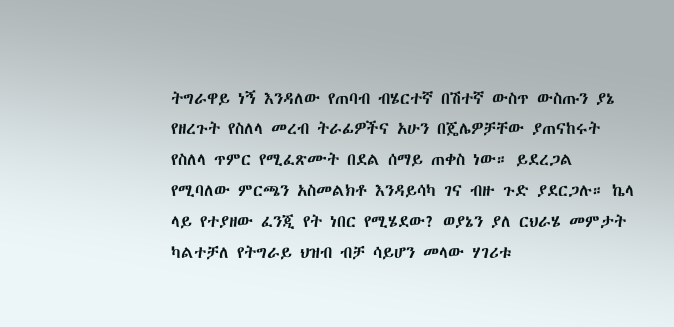ትግራዋይ ነኝ እንዳለው የጠባብ ብሄርተኛ በሽተኛ ውስጥ ውስጡን ያኔ የዘረጉት የስለላ መረብ ትራፊዎችና አሁን በጄሌዎቻቸው ያጠናከሩት የስለላ ጥምር የሚፈጽሙት በደል ሰማይ ጠቀስ ነው። ይደረጋል የሚባለው ምርጫን አስመልክቶ እንዳይሳካ ገና ብዙ ጉድ ያደርጋሉ። ኬላ ላይ የተያዘው ፈንጂ የት ነበር የሚሄደው? ወያኔን ያለ ርህራሄ መምታት ካልተቻለ የትግራይ ህዝብ ብቻ ሳይሆን መላው ሃገሪቱ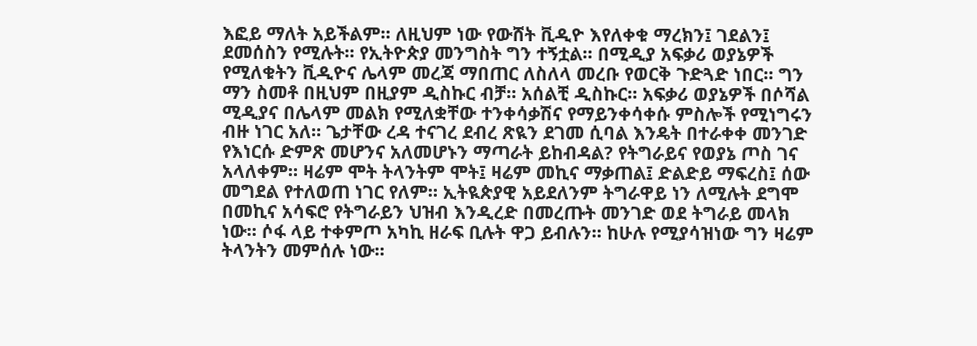እፎይ ማለት አይችልም። ለዚህም ነው የውሸት ቪዲዮ እየለቀቁ ማረክን፤ ገደልን፤ ደመሰስን የሚሉት። የኢትዮጵያ መንግስት ግን ተኝቷል። በሚዲያ አፍቃሪ ወያኔዎች የሚለቁትን ቪዲዮና ሌላም መረጃ ማበጠር ለስለላ መረቡ የወርቅ ጉድጓድ ነበር። ግን ማን ስመቶ በዚህም በዚያም ዲስኩር ብቻ። አሰልቺ ዲስኩር። አፍቃሪ ወያኔዎች በሶሻል ሚዲያና በሌላም መልክ የሚለቋቸው ተንቀሳቃሽና የማይንቀሳቀሱ ምስሎች የሚነግሩን ብዙ ነገር አለ። ጌታቸው ረዳ ተናገረ ደብረ ጽዪን ደገመ ሲባል እንዴት በተራቀቀ መንገድ የእነርሱ ድምጽ መሆንና አለመሆኑን ማጣራት ይከብዳል? የትግራይና የወያኔ ጦስ ገና አላለቀም። ዛሬም ሞት ትላንትም ሞት፤ ዛሬም መኪና ማቃጠል፤ ድልድይ ማፍረስ፤ ሰው መግደል የተለወጠ ነገር የለም። ኢትዪጵያዊ አይደለንም ትግራዋይ ነን ለሚሉት ደግሞ በመኪና አሳፍሮ የትግራይን ህዝብ እንዲረድ በመረጡት መንገድ ወደ ትግራይ መላክ ነው። ሶፋ ላይ ተቀምጦ አካኪ ዘራፍ ቢሉት ዋጋ ይብሉን። ከሁሉ የሚያሳዝነው ግን ዛሬም ትላንትን መምሰሉ ነው።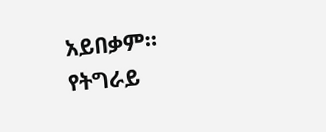አይበቃም። የትግራይ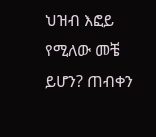ህዝብ እፎይ የሚለው መቼ ይሆን? ጠብቀን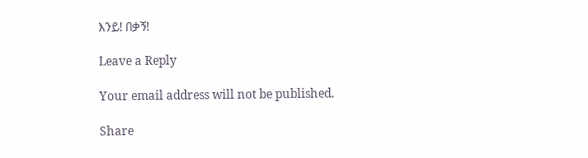እንይ! በቃኝ!

Leave a Reply

Your email address will not be published.

Share